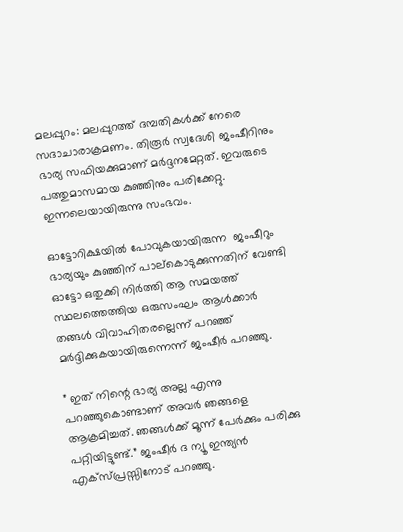മലപ്പുറം: മലപ്പുറത്ത് ദമ്പതികള്‍ക്ക് നേരെ സദാചാരാക്രമണം. തിരൂര്‍ സ്വദേശി ജംഷീറിനും ഭാര്യ സഫിയക്കുമാണ് മര്‍ദ്ദനമേറ്റത്. ഇവരുടെ പത്തുമാസമായ കുഞ്ഞിനും പരിക്കേറ്റു. ഇന്നലെയായിരുന്നു സംഭവം.

ഓട്ടോറിക്ഷയില്‍ പോവുകയായിരുന്ന  ജംഷീറും ഭാര്യയും കുഞ്ഞിന് പാല്‌കൊടുക്കുന്നതിന് വേണ്ടി ഓട്ടോ ഒതുക്കി നിര്‍ത്തി ആ സമയത്ത് സ്ഥലത്തെത്തിയ ഒരുസംഘം ആള്‍ക്കാര്‍ തങ്ങള്‍ വിവാഹിതരല്ലെന്ന് പറഞ്ഞ് മര്‍ദ്ദിക്കുകയായിരുന്നെന്ന് ജംഷീര്‍ പറഞ്ഞു.

” ഇത് നിന്റെ ഭാര്യ അല്ല എന്നു പറഞ്ഞുകൊണ്ടാണ് അവര്‍ ഞങ്ങളെ ആക്രമിച്ചത്. ഞങ്ങള്‍ക്ക് മൂന്ന് പേര്‍ക്കും പരിക്കു പറ്റിയിട്ടുണ്ട്.” ജംഷീര്‍ ദ ന്യൂ ഇന്ത്യന്‍ എക്‌സ്പ്രസ്സിനോട് പറഞ്ഞു.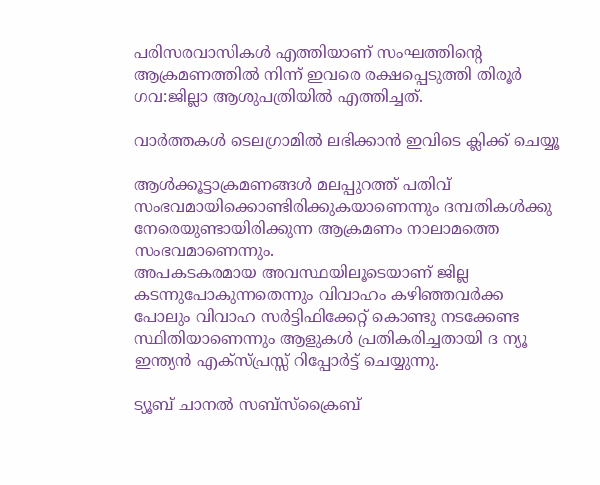പരിസരവാസികള്‍ എത്തിയാണ് സംഘത്തിന്റെ ആക്രമണത്തില്‍ നിന്ന് ഇവരെ രക്ഷപ്പെടുത്തി തിരൂര്‍ ഗവ:ജില്ലാ ആശുപത്രിയില്‍ എത്തിച്ചത്.

വാര്‍ത്തകള്‍ ടെലഗ്രാമില്‍ ലഭിക്കാന്‍ ഇവിടെ ക്ലിക്ക് ചെയ്യൂ

ആള്‍ക്കൂട്ടാക്രമണങ്ങള്‍ മലപ്പുറത്ത് പതിവ് സംഭവമായിക്കൊണ്ടിരിക്കുകയാണെന്നും ദമ്പതികള്‍ക്കു നേരെയുണ്ടായിരിക്കുന്ന ആക്രമണം നാലാമത്തെ സംഭവമാണെന്നും.
അപകടകരമായ അവസ്ഥയിലൂടെയാണ് ജില്ല കടന്നുപോകുന്നതെന്നും വിവാഹം കഴിഞ്ഞവര്‍ക്ക പോലും വിവാഹ സര്‍ട്ടിഫിക്കേറ്റ് കൊണ്ടു നടക്കേണ്ട സ്ഥിതിയാണെന്നും ആളുകള്‍ പ്രതികരിച്ചതായി ദ ന്യൂ ഇന്ത്യന്‍ എക്‌സ്പ്രസ്സ് റിപ്പോര്‍ട്ട് ചെയ്യുന്നു.

ട്യൂബ് ചാനൽ സബ്സ്ക്രൈബ്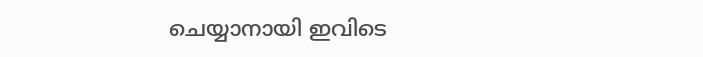ചെയ്യാനായി ഇവിടെ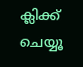ക്ലിക്ക് ചെയ്യൂ